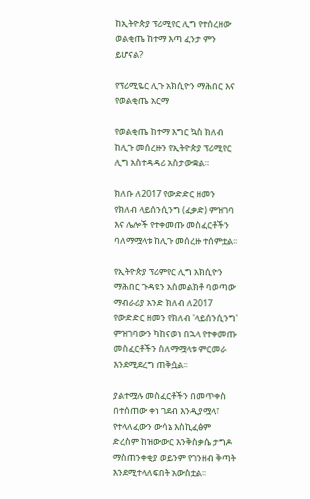ከኢትዮጵያ ፕሪሚየር ሊግ የተሰረዘው ወልቂጤ ከተማ እጣ ፈንታ ምን ይሆናል?

የፕሪሚዬር ሊጉ አክሲዮን ማሕበር እና የወልቂጤ አርማ

የወልቂጤ ከተማ እግር ኳስ ክለብ ከሊጉ መሰረዙን የኢትዮጵያ ፕሪሚየር ሊግ አስተዳዳሪ አስታውቋል።

ክለቡ ለ2017 የውድድር ዘመን የክለብ ላይሰንሲንግ (ፈቃድ) ምዝገባ እና ሌሎች የተቀመጡ መስፈርቶችን ባለማሟላቱ ከሊጉ መሰረዙ ተሰምቷል፡፡

የኢትዮጵያ ፕሪምየር ሊግ አክሲዮን ማሕበር ጉዳዩን አስመልክቶ ባወጣው ማብራሪያ አንድ ክለብ ለ2017 የውድድር ዘመን የክለብ 'ላይሰንሲንግ' ምዝገባውን ካከናወነ በኋላ የተቀመጡ መስፈርቶችን ስለማሟላቱ ምርመራ እንደሚደረግ ጠቅሷል፡፡

ያልተሟሉ መስፈርቶችን በመጥቀስ በተሰጠው ቀነ ገደብ እንዲያሟላ፣ የተላለፈውን ውሳኔ እስኪፈፅም ድረስም ከዝውውር እንቅስቃሴ ታግዶ ማስጠንቀቂያ ወይንም የገንዘብ ቅጣት እንደሚተላለፍበት አውስቷል፡፡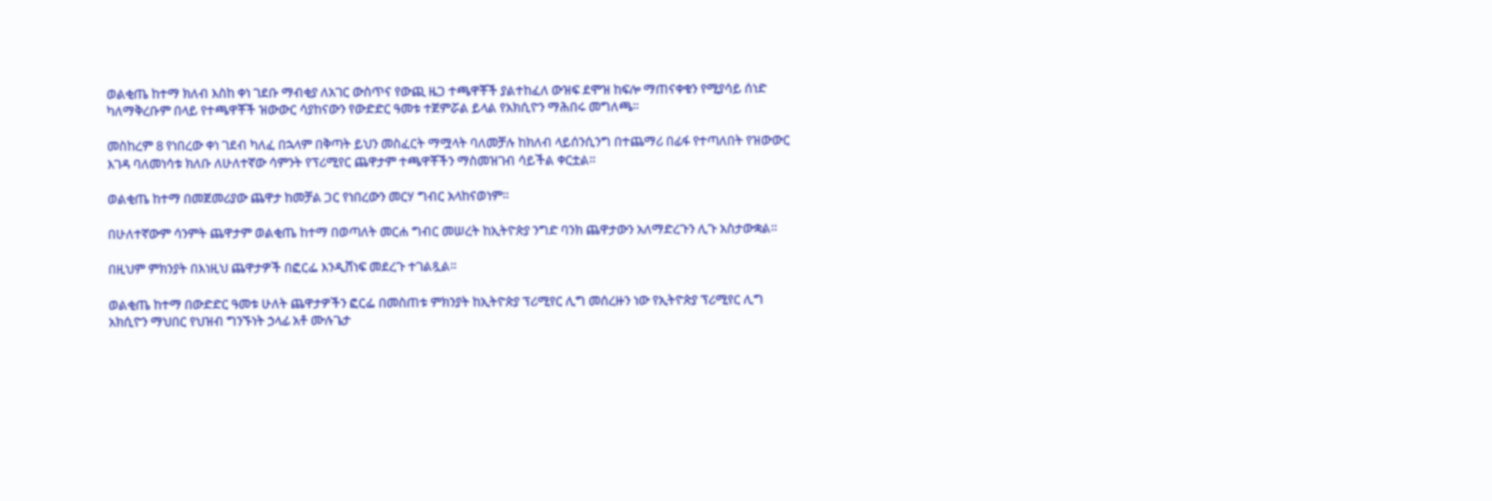ወልቂጤ ከተማ ክለብ እስከ ቀነ ገደቡ ማብቂያ ለአገር ውስጥና የውጪ ዜጋ ተጫዋቾች ያልተከፈለ ውዝፍ ደሞዝ ከፍሎ ማጠናቀቁን የሚያሳይ ሰነድ ካለማቅረቡም በላይ የተጫዋቾች ዝውውር ሳያከናውን የውድድር ዓመቱ ተጀምሯል ይላል የአክሲዮን ማሕበሩ መግለጫ፡፡

መስከረም 8 የነበረው ቀነ ገደብ ካለፈ በኋላም በቅጣት ይህን መስፈርት ማሟላት ባለመቻሉ ከክለብ ላይሰንሲንግ በተጨማሪ በፊፋ የተጣለበት የዝውውር እገዳ ባለመነሳቱ ክለቡ ለሁለተኛው ሳምንት የፕሪሚየር ጨዋታም ተጫዋቾችን ማስመዝገብ ሳይችል ቀርቷል።

ወልቂጤ ከተማ በመጀመሪያው ጨዋታ ከመቻል ጋር የነበረውን መርሃ ግብር አላከናወነም።

በሁለተኛውም ሳንምት ጨዋታም ወልቂጤ ከተማ በወጣለት መርሐ ግብር መሠረት ከኢትዮጵያ ንግድ ባንክ ጨዋታውን አለማድረጉን ሊጉ አስታውቋል።

በዚህም ምክንያት በእነዚህ ጨዋታዎች በፎርፌ እንዲሸነፍ መደረጉ ተገልጿል።

ወልቂጤ ከተማ በውድድር ዓመቱ ሁለት ጨዋታዎችን ፎርፌ በመስጠቱ ምክንያት ከኢትዮጵያ ፕሪሚየር ሊግ መሰረዙን ነው የኢትዮጵያ ፕሪሚየር ሊግ አክሲዮን ማህበር የህዝብ ግንኙነት ኃላፊ አቶ ሙሉጌታ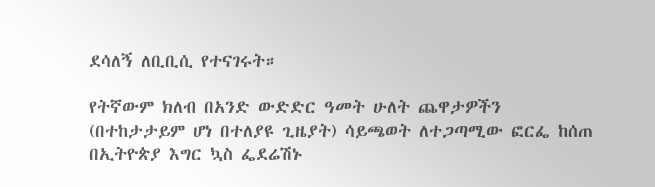ደሳለኝ ለቢቢሲ የተናገሩት።

የትኛውም ክለብ በአንድ ውድድር ዓመት ሁለት ጨዋታዎችን (በተከታታይም ሆነ በተለያዩ ጊዜያት) ሳይጫወት ለተጋጣሚው ፎርፌ ከሰጠ በኢትዮጵያ እግር ኳስ ፌደሬሽኑ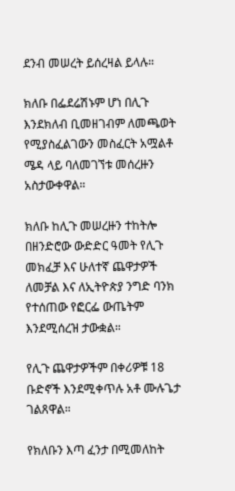ደንብ መሠረት ይሰረዛል ይላሉ።

ክለቡ በፌደሬሽኑም ሆነ በሊጉ እንደክለብ ቢመዘገብም ለመጫወት የሚያስፈልገውን መስፈርት አሟልቶ ሜዳ ላይ ባለመገኘቱ መሰረዙን አስታውቀዋል።

ክለቡ ከሊጉ መሠረዙን ተከትሎ በዘንድሮው ውድድር ዓመት የሊጉ መክፈቻ እና ሁለተኛ ጨዋታዎች ለመቻል እና ለኢትዮጵያ ንግድ ባንክ የተሰጠው የፎርፌ ውጤትም እንደሚሰረዝ ታውቋል።

የሊጉ ጨዋታዎችም በቀሪዎቹ 18 ቡድኖች እንደሚቀጥሉ አቶ ሙሉጌታ ገልጸዋል።

የክለቡን እጣ ፈንታ በሚመለከት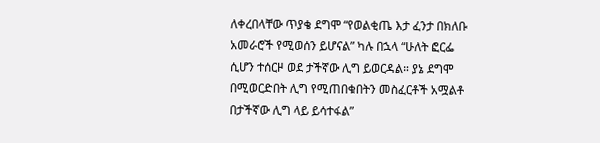ለቀረበላቸው ጥያቄ ደግሞ “የወልቂጤ እታ ፈንታ በክለቡ አመራሮች የሚወሰን ይሆናል” ካሉ በኋላ “ሁለት ፎርፌ ሲሆን ተሰርዞ ወደ ታችኛው ሊግ ይወርዳል። ያኔ ደግሞ በሚወርድበት ሊግ የሚጠበቁበትን መስፈርቶች አሟልቶ በታችኛው ሊግ ላይ ይሳተፋል”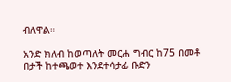ብለዋል።

አንድ ክለብ ከወጣለት መርሐ ግብር ከ75 በመቶ በታች ከተጫወተ እንደተሳታፊ ቡድን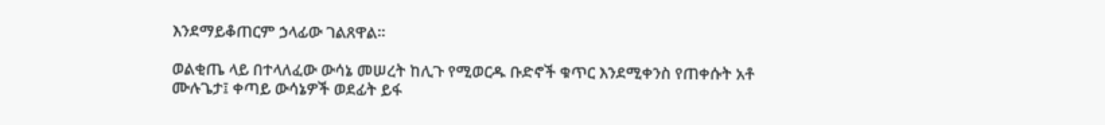እንደማይቆጠርም ኃላፊው ገልጸዋል።

ወልቂጤ ላይ በተላለፈው ውሳኔ መሠረት ከሊጉ የሚወርዱ ቡድኖች ቁጥር እንደሚቀንስ የጠቀሱት አቶ ሙሉጌታ፤ ቀጣይ ውሳኔዎች ወደፊት ይፋ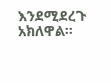እንደሚደረጉ አክለዋል።